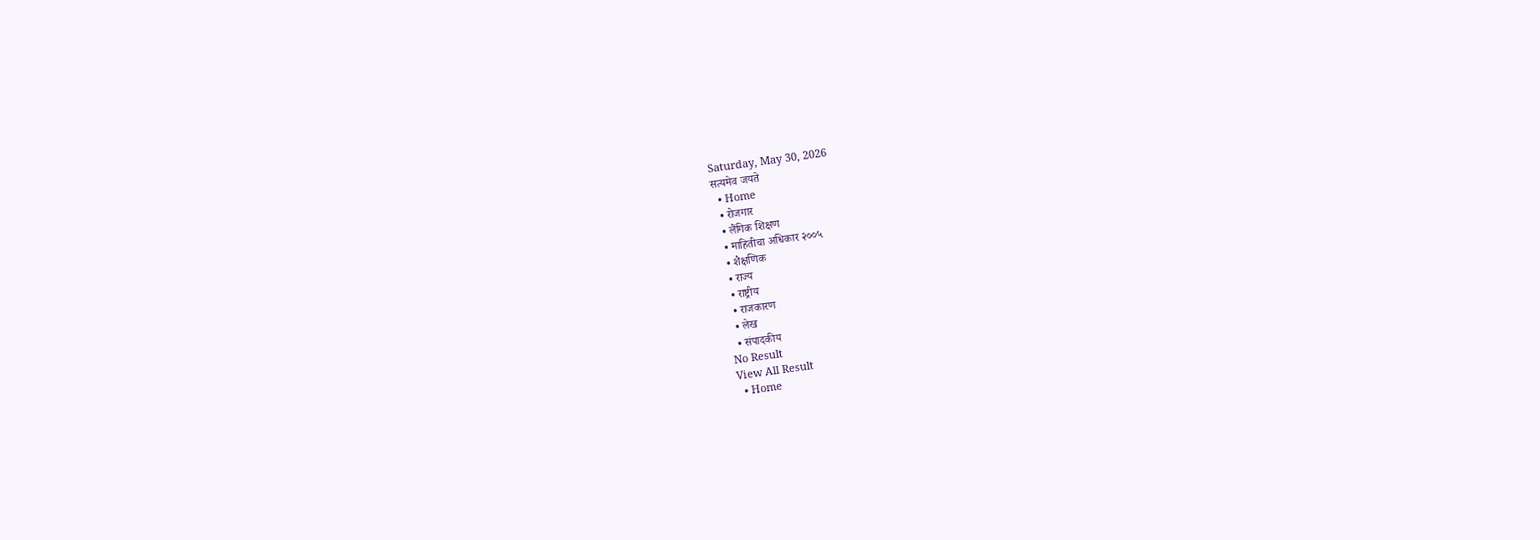Saturday, May 30, 2026
सत्यमेव जयते
  • Home
  • रोजगार
  • लैंगिक शिक्षण
  • माहितीचा अधिकार २००५
  • शैक्षणिक
  • राज्य
  • राष्ट्रीय
  • राजकारण
  • लेख
  • संपादकीय
No Result
View All Result
  • Home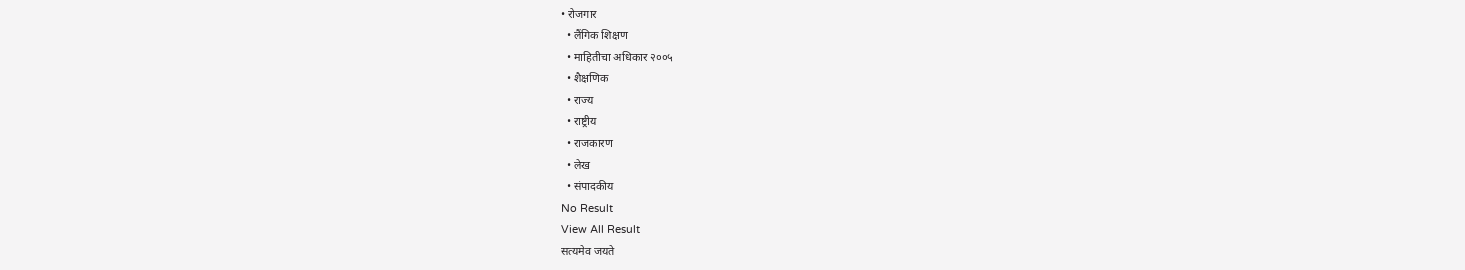• रोजगार
  • लैंगिक शिक्षण
  • माहितीचा अधिकार २००५
  • शैक्षणिक
  • राज्य
  • राष्ट्रीय
  • राजकारण
  • लेख
  • संपादकीय
No Result
View All Result
सत्यमेव जयते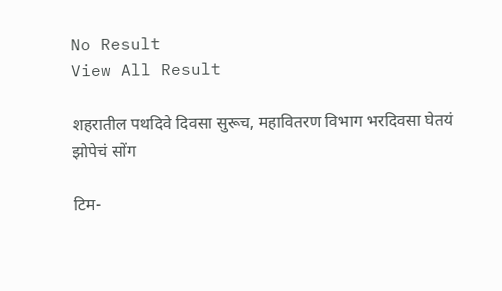No Result
View All Result

शहरातील पथदिवे दिवसा सुरूच, महावितरण विभाग भरदिवसा घेतयं झोपेचं सोंग

टिम-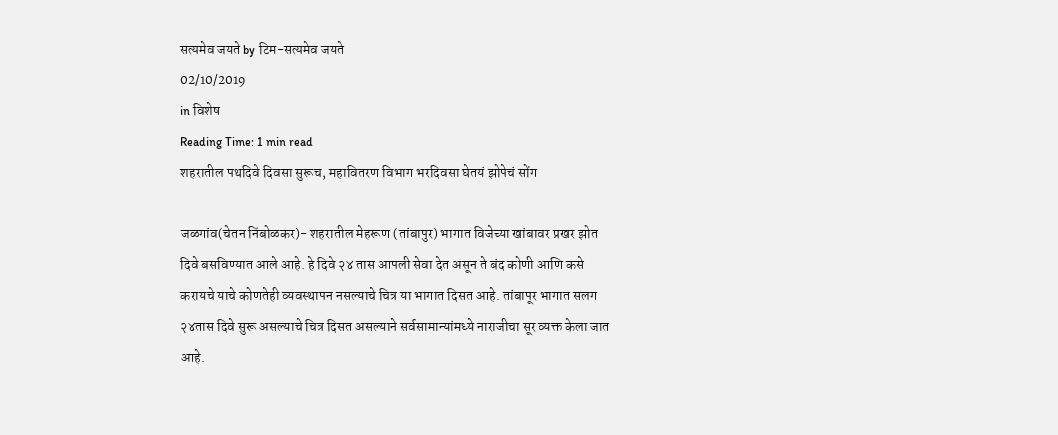सत्यमेव जयते by टिम-सत्यमेव जयते
02/10/2019
in विशेष
Reading Time: 1 min read
शहरातील पथदिवे दिवसा सुरूच, महावितरण विभाग भरदिवसा घेतयं झोपेचं सोंग

जळगांव(चेतन निंबोळकर)- शहरातील मेहरूण (तांबापुर) भागात विजेच्या खांबावर प्रखर झोत दिवे बसविण्यात आले आहे. हे दिवे २४ तास आपली सेवा देत असून ते बंद कोणी आणि कसे करायचे याचे कोणतेही व्यवस्थापन नसल्याचे चित्र या भागात दिसत आहे. तांबापूर भागात सलग २४तास दिवे सुरू असल्याचे चित्र दिसत असल्याने सर्वसामान्यांमध्ये नाराजीचा सूर व्यक्त केला जात आहे.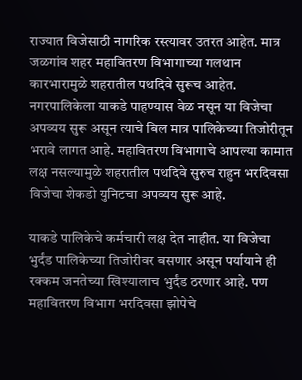राज्यात विजेसाठी नागरिक रस्त्यावर उतरत आहेत. मात्र जळगांव शहर महावितरण विभागाच्या गलथान कारभारामुळे शहरातील पथदिवे सुरूच आहेत. नगरपालिकेला याकडे पाहण्यास वेळ नसून या विजेचा अपव्यय सुरू असून त्याचे बिल मात्र पालिकेच्या तिजोरीतून भरावे लागत आहे. महावितरण विभागाचे आपल्या कामात लक्ष नसल्यामुळे शहरातील पथदिवे सुरुच राहुन भरदिवसा विजेचा शेकडो युनिटचा अपव्यय सुरू आहे.

याकडे पालिकेचे कर्मचारी लक्ष देत नाहीत. या विजेचा भुर्दंड पालिकेच्या तिजोरीवर बसणार असून पर्यायाने ही रक्कम जनतेच्या खिश्यालाच भुर्दंड ठरणार आहे. पण महावितरण विभाग भरदिवसा झोपेचे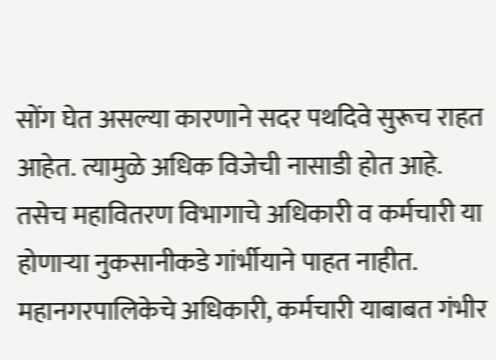सोंग घेत असल्या कारणाने सदर पथदिवे सुरूच राहत आहेत. त्यामुळे अधिक विजेची नासाडी होत आहे. तसेच महावितरण विभागाचे अधिकारी व कर्मचारी या होणार्‍या नुकसानीकडे गांर्भीयाने पाहत नाहीत. महानगरपालिकेचे अधिकारी, कर्मचारी याबाबत गंभीर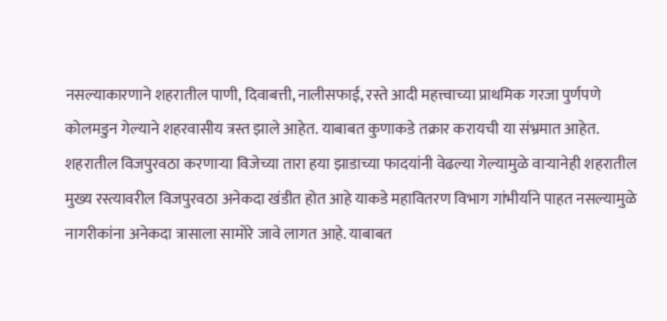नसल्याकारणाने शहरातील पाणी, दिवाबत्ती, नालीसफाई, रस्ते आदी महत्त्वाच्या प्राथमिक गरजा पुर्णपणे कोलमडुन गेल्याने शहरवासीय त्रस्त झाले आहेत. याबाबत कुणाकडे तक्रार करायची या संभ्रमात आहेत. शहरातील विजपुरवठा करणाऱ्या विजेच्या तारा हया झाडाच्या फादयांनी वेढल्या गेल्यामुळे वाऱ्यानेही शहरातील मुख्य रस्त्यावरील विजपुरवठा अनेकदा खंडीत होत आहे याकडे महावितरण विभाग गांभीर्याने पाहत नसल्यामुळे नागरीकांना अनेकदा त्रासाला सामोरे जावे लागत आहे. याबाबत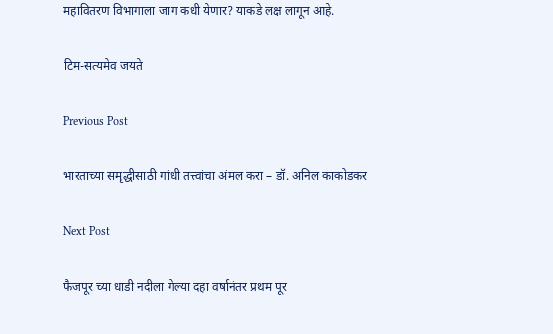महावितरण विभागाला जाग कधी येणार? याकडे लक्ष लागून आहे.

टिम-सत्यमेव जयते

Previous Post

भारताच्या समृद्धीसाठी गांधी तत्त्वांचा अंमल करा – डॉ. अनिल काकोडकर

Next Post

फैजपूर च्या धाडी नदीला गेल्या दहा वर्षानंतर प्रथम पूर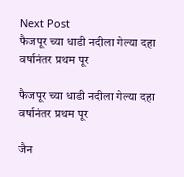Next Post
फैजपूर च्या धाडी नदीला गेल्या दहा वर्षानंतर प्रथम पूर

फैजपूर च्या धाडी नदीला गेल्या दहा वर्षानंतर प्रथम पूर

जैन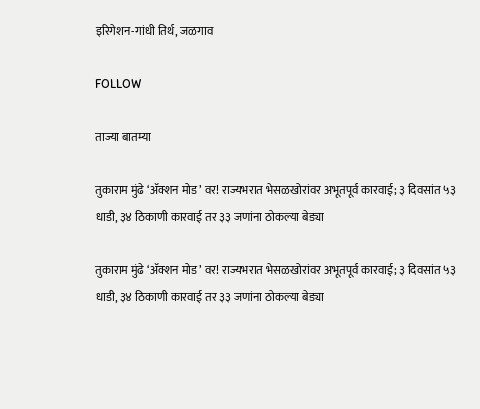इरिगेशन-गांधी तिर्थ, जळगाव

FOLLOW

ताज्या बातम्या

तुकाराम मुंढे ‘ॲक्शन मोड’ वर! राज्यभरात भेसळखोरांवर अभूतपूर्व कारवाई; ३ दिवसांत ५३ धाडी, ३४ ठिकाणी कारवाई तर ३३ जणांना ठोकल्या बेड्या

तुकाराम मुंढे ‘ॲक्शन मोड’ वर! राज्यभरात भेसळखोरांवर अभूतपूर्व कारवाई; ३ दिवसांत ५३ धाडी, ३४ ठिकाणी कारवाई तर ३३ जणांना ठोकल्या बेड्या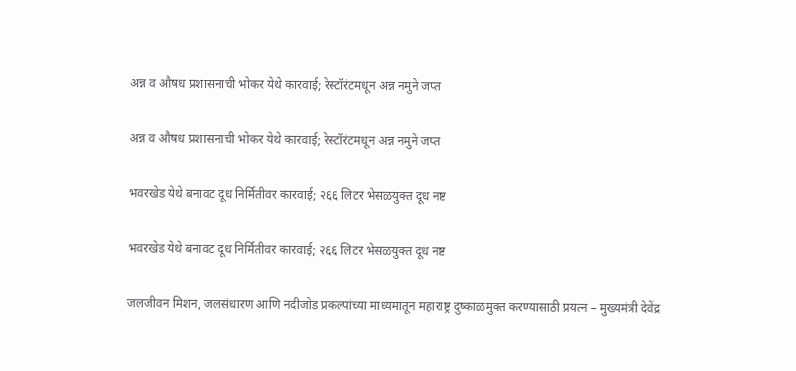अन्न व औषध प्रशासनाची भोकर येथे कारवाई; रेस्टॉरंटमधून अन्न नमुने जप्त

अन्न व औषध प्रशासनाची भोकर येथे कारवाई; रेस्टॉरंटमधून अन्न नमुने जप्त

भवरखेड येथे बनावट दूध निर्मितीवर कारवाई; २६६ लिटर भेसळयुक्त दूध नष्ट

भवरखेड येथे बनावट दूध निर्मितीवर कारवाई; २६६ लिटर भेसळयुक्त दूध नष्ट

जलजीवन मिशन, जलसंधारण आणि नदीजोड प्रकल्पांच्या माध्यमातून महाराष्ट्र दुष्काळमुक्त करण्यासाठी प्रयत्न – मुख्यमंत्री देवेंद्र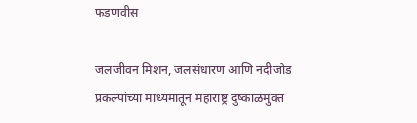फडणवीस

जलजीवन मिशन, जलसंधारण आणि नदीजोड प्रकल्पांच्या माध्यमातून महाराष्ट्र दुष्काळमुक्त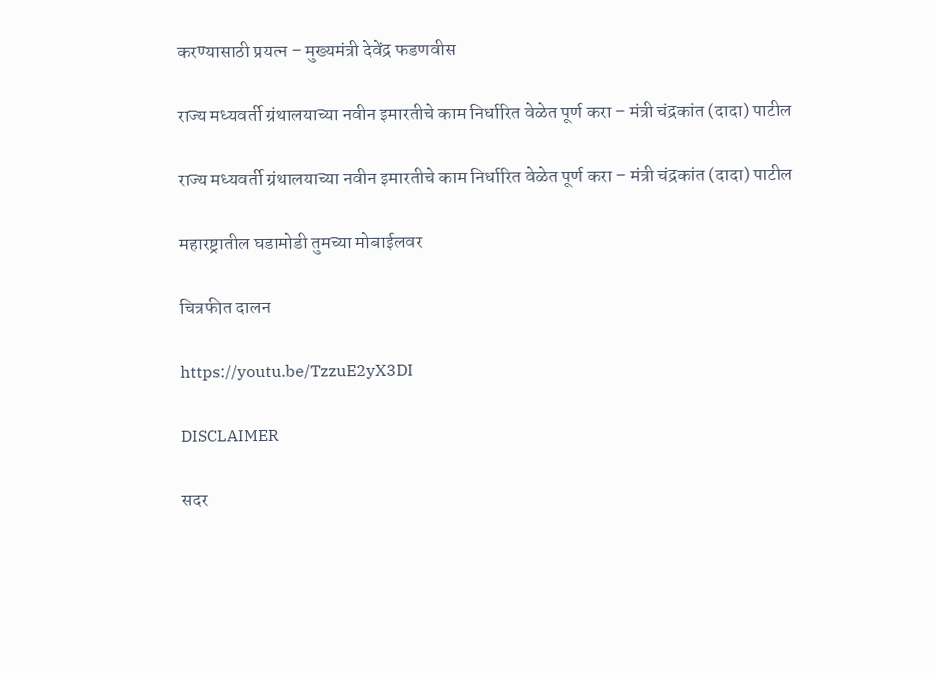करण्यासाठी प्रयत्न – मुख्यमंत्री देवेंद्र फडणवीस

राज्य मध्यवर्ती ग्रंथालयाच्या नवीन इमारतीचे काम निर्धारित वेळेत पूर्ण करा – मंत्री चंद्रकांत (दादा) पाटील

राज्य मध्यवर्ती ग्रंथालयाच्या नवीन इमारतीचे काम निर्धारित वेळेत पूर्ण करा – मंत्री चंद्रकांत (दादा) पाटील

महारष्ट्रातील घडामोडी तुमच्या मोबाईलवर

चित्रफीत दालन

https://youtu.be/TzzuE2yX3DI

DISCLAIMER

सदर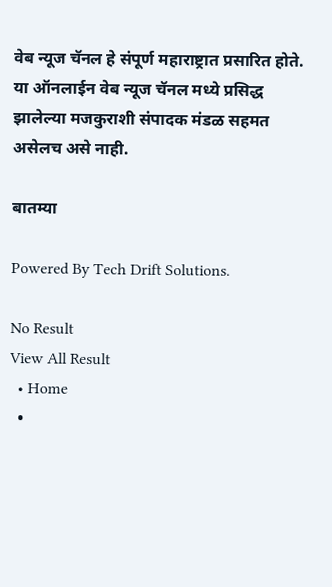वेब न्यूज चॅनल हे संपूर्ण महाराष्ट्रात प्रसारित होते. या ऑनलाईन वेब न्यूज चॅनल मध्ये प्रसिद्ध झालेल्या मजकुराशी संपादक मंडळ सहमत असेलच असे नाही.

बातम्या

Powered By Tech Drift Solutions.

No Result
View All Result
  • Home
  •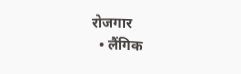रोजगार
  • लैंगिक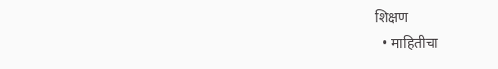शिक्षण
  • माहितीचा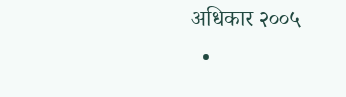अधिकार २००५
  •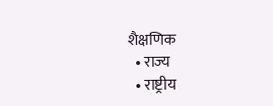शैक्षणिक
  • राज्य
  • राष्ट्रीय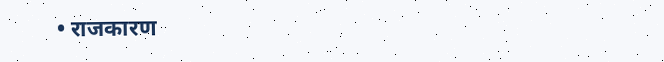• राजकारण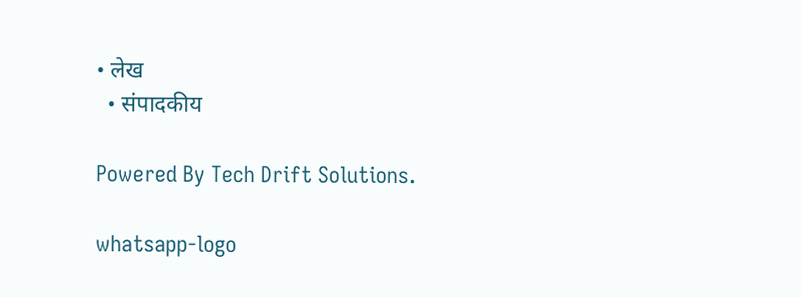• लेख
  • संपादकीय

Powered By Tech Drift Solutions.

whatsapp-logo